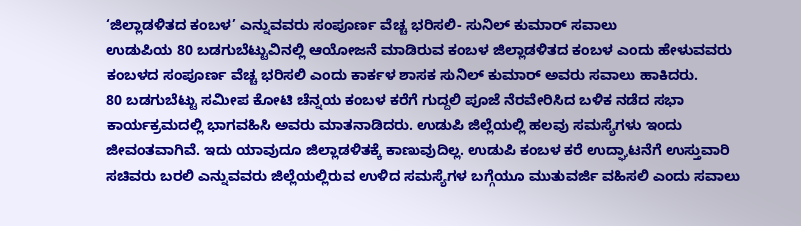‘ಜಿಲ್ಲಾಡಳಿತದ ಕಂಬಳ’ ಎನ್ನುವವರು ಸಂಪೂರ್ಣ ವೆಚ್ಚ ಭರಿಸಲಿ- ಸುನಿಲ್ ಕುಮಾರ್ ಸವಾಲು
ಉಡುಪಿಯ 80 ಬಡಗುಬೆಟ್ಟುವಿನಲ್ಲಿ ಆಯೋಜನೆ ಮಾಡಿರುವ ಕಂಬಳ ಜಿಲ್ಲಾಡಳಿತದ ಕಂಬಳ ಎಂದು ಹೇಳುವವರು ಕಂಬಳದ ಸಂಪೂರ್ಣ ವೆಚ್ಚ ಭರಿಸಲಿ ಎಂದು ಕಾರ್ಕಳ ಶಾಸಕ ಸುನಿಲ್ ಕುಮಾರ್ ಅವರು ಸವಾಲು ಹಾಕಿದರು.
80 ಬಡಗುಬೆಟ್ಟು ಸಮೀಪ ಕೋಟಿ ಚೆನ್ನಯ ಕಂಬಳ ಕರೆಗೆ ಗುದ್ದಲಿ ಪೂಜೆ ನೆರವೇರಿಸಿದ ಬಳಿಕ ನಡೆದ ಸಭಾ ಕಾರ್ಯಕ್ರಮದಲ್ಲಿ ಭಾಗವಹಿಸಿ ಅವರು ಮಾತನಾಡಿದರು. ಉಡುಪಿ ಜಿಲ್ಲೆಯಲ್ಲಿ ಹಲವು ಸಮಸ್ಯೆಗಳು ಇಂದು ಜೀವಂತವಾಗಿವೆ. ಇದು ಯಾವುದೂ ಜಿಲ್ಲಾಡಳಿತಕ್ಕೆ ಕಾಣುವುದಿಲ್ಲ. ಉಡುಪಿ ಕಂಬಳ ಕರೆ ಉದ್ಘಾಟನೆಗೆ ಉಸ್ತುವಾರಿ ಸಚಿವರು ಬರಲಿ ಎನ್ನುವವರು ಜಿಲ್ಲೆಯಲ್ಲಿರುವ ಉಳಿದ ಸಮಸ್ಯೆಗಳ ಬಗ್ಗೆಯೂ ಮುತುವರ್ಜಿ ವಹಿಸಲಿ ಎಂದು ಸವಾಲು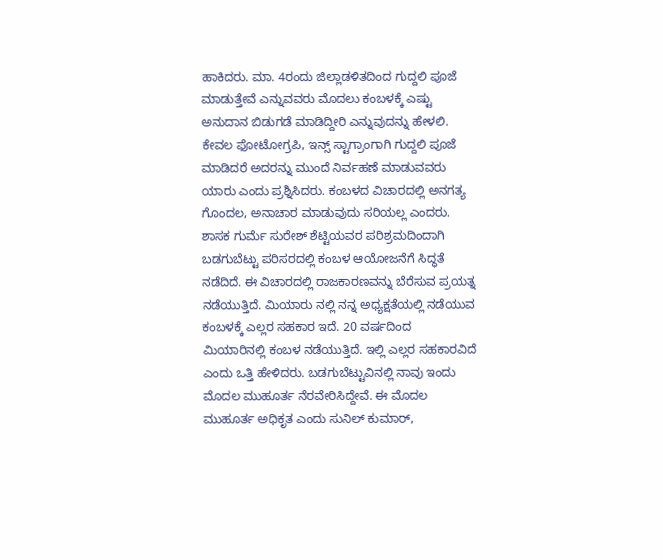ಹಾಕಿದರು. ಮಾ. 4ರಂದು ಜಿಲ್ಲಾಡಳಿತದಿಂದ ಗುದ್ದಲಿ ಪೂಜೆ ಮಾಡುತ್ತೇವೆ ಎನ್ನುವವರು ಮೊದಲು ಕಂಬಳಕ್ಕೆ ಎಷ್ಟು ಅನುದಾನ ಬಿಡುಗಡೆ ಮಾಡಿದ್ದೀರಿ ಎನ್ನುವುದನ್ನು ಹೇಳಲಿ. ಕೇವಲ ಫೋಟೋಗ್ರಪಿ, ಇನ್ಸ್ ಸ್ಟಾಗ್ರಾಂಗಾಗಿ ಗುದ್ದಲಿ ಪೂಜೆ ಮಾಡಿದರೆ ಅದರನ್ನು ಮುಂದೆ ನಿರ್ವಹಣೆ ಮಾಡುವವರು ಯಾರು ಎಂದು ಪ್ರಶ್ನಿಸಿದರು. ಕಂಬಳದ ವಿಚಾರದಲ್ಲಿ ಅನಗತ್ಯ ಗೊಂದಲ, ಅನಾಚಾರ ಮಾಡುವುದು ಸರಿಯಲ್ಲ ಎಂದರು.
ಶಾಸಕ ಗುರ್ಮೆ ಸುರೇಶ್ ಶೆಟ್ಟಿಯವರ ಪರಿಶ್ರಮದಿಂದಾಗಿ ಬಡಗುಬೆಟ್ಟು ಪರಿಸರದಲ್ಲಿ ಕಂಬಳ ಆಯೋಜನೆಗೆ ಸಿದ್ಧತೆ ನಡೆದಿದೆ. ಈ ವಿಚಾರದಲ್ಲಿ ರಾಜಕಾರಣವನ್ನು ಬೆರೆಸುವ ಪ್ರಯತ್ನ ನಡೆಯುತ್ತಿದೆ. ಮಿಯಾರು ನಲ್ಲಿ ನನ್ನ ಅಧ್ಯಕ್ಷತೆಯಲ್ಲಿ ನಡೆಯುವ ಕಂಬಳಕ್ಕೆ ಎಲ್ಲರ ಸಹಕಾರ ಇದೆ. 20 ವರ್ಷದಿಂದ ಮಿಯಾರಿನಲ್ಲಿ ಕಂಬಳ ನಡೆಯುತ್ತಿದೆ. ಇಲ್ಲಿ ಎಲ್ಲರ ಸಹಕಾರವಿದೆ ಎಂದು ಒತ್ತಿ ಹೇಳಿದರು. ಬಡಗುಬೆಟ್ಟುವಿನಲ್ಲಿ ನಾವು ಇಂದು ಮೊದಲ ಮುಹೂರ್ತ ನೆರವೇರಿಸಿದ್ದೇವೆ. ಈ ಮೊದಲ ಮುಹೂರ್ತ ಅಧಿಕೃತ ಎಂದು ಸುನಿಲ್ ಕುಮಾರ್,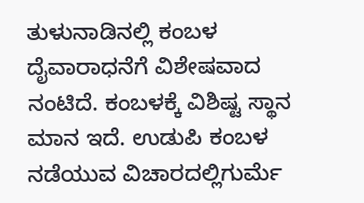ತುಳುನಾಡಿನಲ್ಲಿ ಕಂಬಳ ದೈವಾರಾಧನೆಗೆ ವಿಶೇಷವಾದ ನಂಟಿದೆ. ಕಂಬಳಕ್ಕೆ ವಿಶಿಷ್ಟ ಸ್ಥಾನ ಮಾನ ಇದೆ. ಉಡುಪಿ ಕಂಬಳ ನಡೆಯುವ ವಿಚಾರದಲ್ಲಿಗುರ್ಮೆ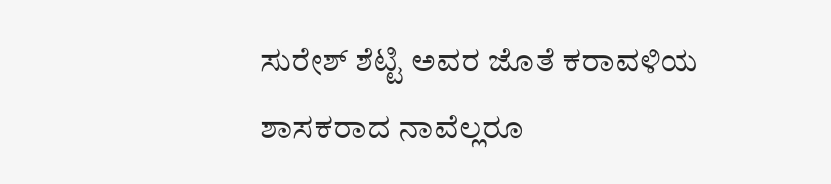ಸುರೇಶ್ ಶೆಟ್ಟಿ ಅವರ ಜೊತೆ ಕರಾವಳಿಯ ಶಾಸಕರಾದ ನಾವೆಲ್ಲರೂ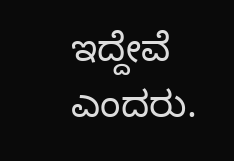ಇದ್ದೇವೆ ಎಂದರು.